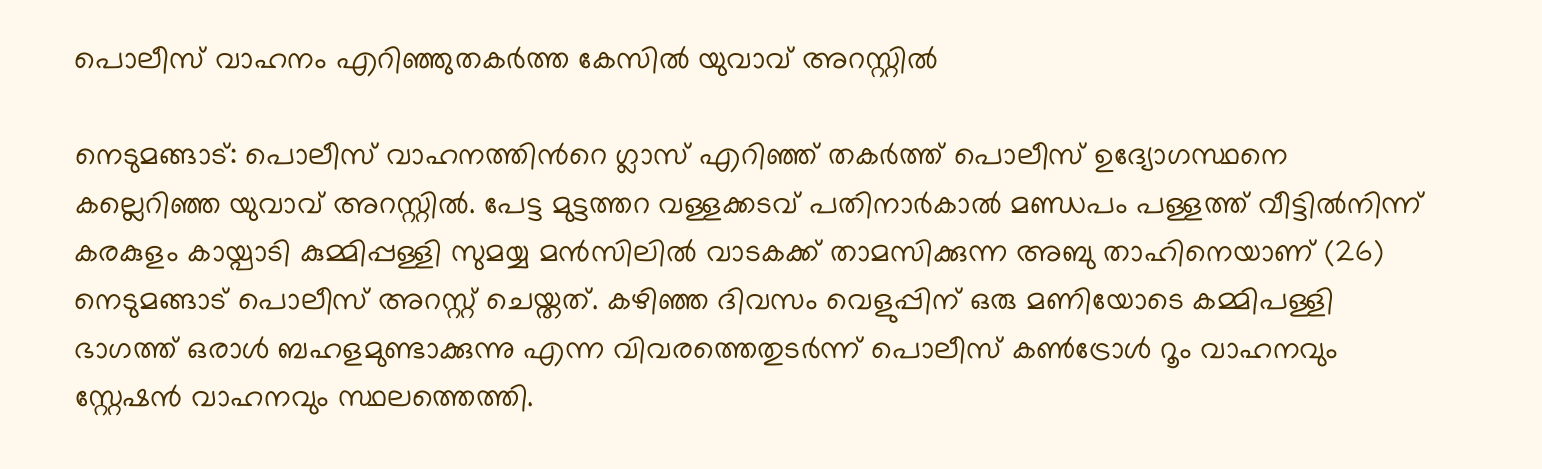പൊലീസ് വാഹനം എറിഞ്ഞുതകർത്ത കേസിൽ യുവാവ് അറസ്റ്റിൽ

നെടുമങ്ങാട്: പൊലീസ് വാഹനത്തിന്‍റെ ഗ്ലാസ് എറിഞ്ഞ് തകർത്ത് പൊലീസ് ഉദ്യോഗസ്ഥനെ കല്ലെറിഞ്ഞ യുവാവ് അറസ്റ്റിൽ. പേട്ട മുട്ടത്തറ വള്ളക്കടവ് പതിനാർകാൽ മണ്ഡപം പള്ളത്ത് വീട്ടിൽനിന്ന് കരകുളം കായ്പാടി കുമ്മിപ്പള്ളി സുമയ്യ മൻസിലിൽ വാടകക്ക് താമസിക്കുന്ന അബു താഹിനെയാണ് (26) നെടുമങ്ങാട് പൊലീസ് അറസ്റ്റ് ചെയ്തത്. കഴിഞ്ഞ ദിവസം വെളുപ്പിന് ഒരു മണിയോടെ കമ്മിപള്ളി ഭാഗത്ത് ഒരാൾ ബഹളമുണ്ടാക്കുന്നു എന്ന വിവരത്തെതുടർന്ന് പൊലീസ് കൺട്രോൾ റൂം വാഹനവും സ്റ്റേഷൻ വാഹനവും സ്ഥലത്തെത്തി.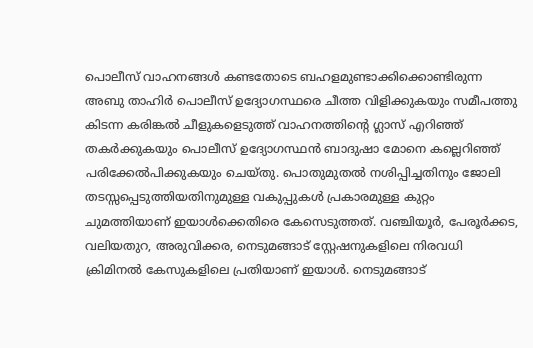പൊലീസ് വാഹനങ്ങൾ കണ്ടതോടെ ബഹളമുണ്ടാക്കിക്കൊണ്ടിരുന്ന അബു താഹിർ പൊലീസ് ഉദ്യോഗസ്ഥരെ ചീത്ത വിളിക്കുകയും സമീപത്തു കിടന്ന കരിങ്കൽ ചീളുകളെടുത്ത് വാഹനത്തിന്‍റെ ഗ്ലാസ് എറിഞ്ഞ് തകർക്കുകയും പൊലീസ് ഉദ്യോഗസ്ഥൻ ബാദുഷാ മോനെ കല്ലെറിഞ്ഞ് പരിക്കേൽപിക്കുകയും ചെയ്തു. പൊതുമുതൽ നശിപ്പിച്ചതിനും ജോലി തടസ്സപ്പെടുത്തിയതിനുമുള്ള വകുപ്പുകൾ പ്രകാരമുള്ള കുറ്റം ചുമത്തിയാണ് ഇയാൾക്കെതിരെ കേസെടുത്തത്. വഞ്ചിയൂർ, പേരൂർക്കട, വലിയതുറ, അരുവിക്കര, നെടുമങ്ങാട് സ്റ്റേഷനുകളിലെ നിരവധി ക്രിമിനൽ കേസുകളിലെ പ്രതിയാണ് ഇയാൾ. നെടുമങ്ങാട്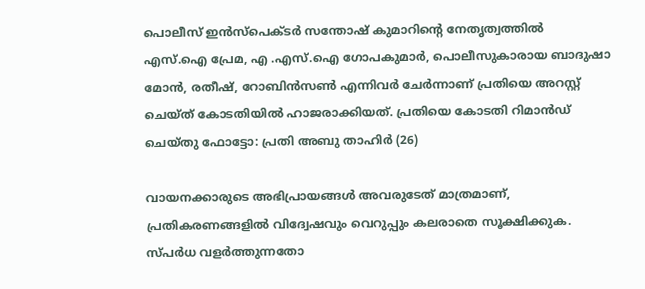പൊലീസ് ഇൻസ്പെക്ടർ സന്തോഷ് കുമാറിന്‍റെ നേതൃത്വത്തിൽ എസ്.ഐ പ്രേമ, എ .എസ്.ഐ ഗോപകുമാർ, പൊലീസുകാരായ ബാദുഷാ മോൻ, രതീഷ്, റോബിൻസൺ എന്നിവർ ചേർന്നാണ് പ്രതിയെ അറസ്റ്റ് ചെയ്ത് കോടതിയിൽ ഹാജരാക്കിയത്. പ്രതിയെ കോടതി റിമാൻഡ് ചെയ്തു ഫോട്ടോ: പ്രതി അബു താഹിർ (26)

വായനക്കാരുടെ അഭിപ്രായങ്ങള്‍ അവരുടേത് മാത്രമാണ്, പ്രതികരണങ്ങളിൽ വിദ്വേഷവും വെറുപ്പും കലരാതെ സൂക്ഷിക്കുക. സ്പർധ വളർത്തുന്നതോ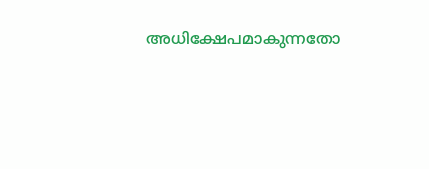അധിക്ഷേപമാകുന്നതോ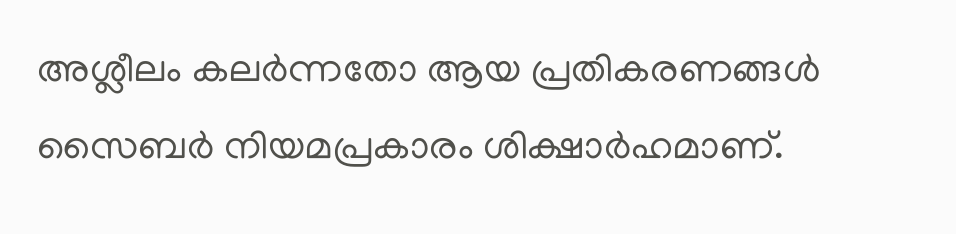അശ്ലീലം കലർന്നതോ ആയ പ്രതികരണങ്ങൾ സൈബർ നിയമപ്രകാരം ശിക്ഷാർഹമാണ്.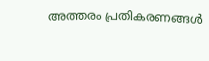അത്തരം പ്രതികരണങ്ങൾ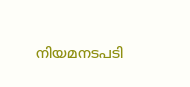നിയമനടപടി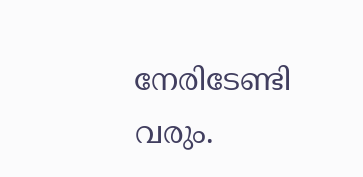നേരിടേണ്ടി വരും.